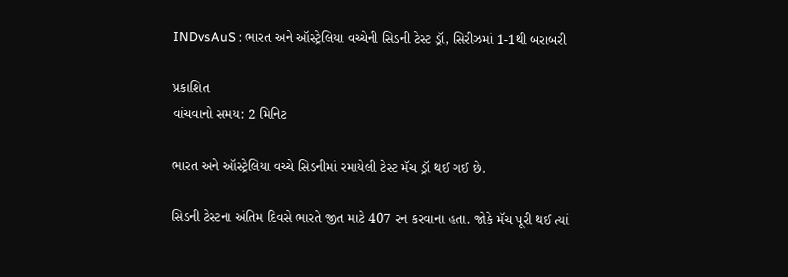INDvsAuS : ભારત અને ઑસ્ટ્રેલિયા વચ્ચેની સિડની ટેસ્ટ ડ્રૉ, સિરીઝમાં 1-1થી બરાબરી

પ્રકાશિત
વાંચવાનો સમય: 2 મિનિટ

ભારત અને ઑસ્ટ્રેલિયા વચ્ચે સિડનીમાં રમાયેલી ટેસ્ટ મૅચ ડ્રૉ થઈ ગઈ છે.

સિડની ટેસ્ટના અંતિમ દિવસે ભારતે જીત માટે 407 રન કરવાના હતા. જોકે મૅચ પૂરી થઈ ત્યાં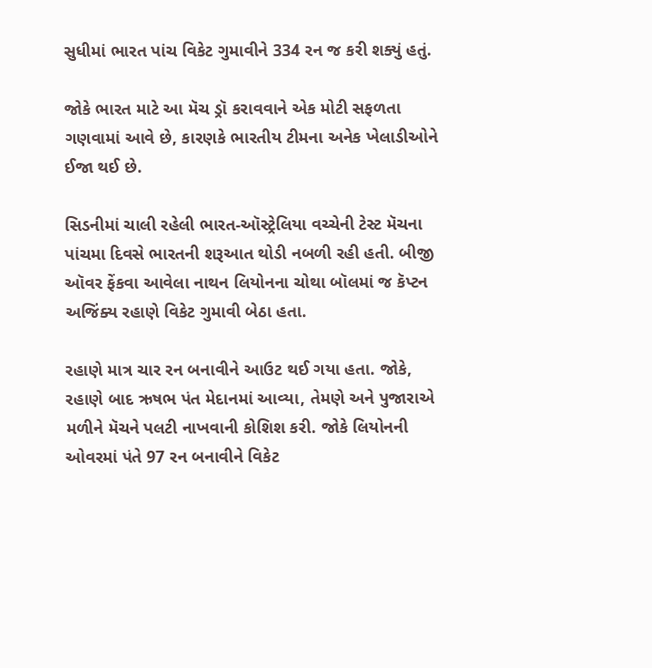સુધીમાં ભારત પાંચ વિકેટ ગુમાવીને 334 રન જ કરી શક્યું હતું.

જોકે ભારત માટે આ મૅચ ડ્રૉ કરાવવાને એક મોટી સફળતા ગણવામાં આવે છે, કારણકે ભારતીય ટીમના અનેક ખેલાડીઓને ઈજા થઈ છે.

સિડનીમાં ચાલી રહેલી ભારત-ઑસ્ટ્રેલિયા વચ્ચેની ટેસ્ટ મૅચના પાંચમા દિવસે ભારતની શરૂઆત થોડી નબળી રહી હતી. બીજી ઑવર ફેંકવા આવેલા નાથન લિયોનના ચોથા બૉલમાં જ કૅપ્ટન અજિંક્ય રહાણે વિકેટ ગુમાવી બેઠા હતા.

રહાણે માત્ર ચાર રન બનાવીને આઉટ થઈ ગયા હતા. જોકે, રહાણે બાદ ઋષભ પંત મેદાનમાં આવ્યા, તેમણે અને પુજારાએ મળીને મૅચને પલટી નાખવાની કોશિશ કરી. જોકે લિયોનની ઓવરમાં પંતે 97 રન બનાવીને વિકેટ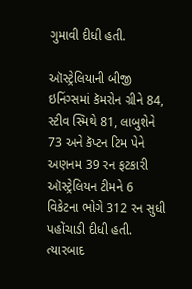ગુમાવી દીધી હતી.

ઑસ્ટ્રેલિયાની બીજી ઇનિંગ્સમાં કૅમરોન ગ્રીને 84, સ્ટીવ સ્મિથે 81, લાબુશેને 73 અને કૅપ્ટન ટિમ પેને અણનમ 39 રન ફટકારી ઑસ્ટ્રેલિયન ટીમને 6 વિકેટના ભોગે 312 રન સુધી પહોંચાડી દીધી હતી. ત્યારબાદ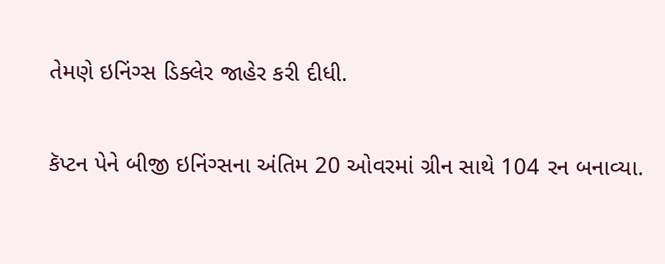તેમણે ઇનિંગ્સ ડિક્લેર જાહેર કરી દીધી.

કૅપ્ટન પેને બીજી ઇનિંગ્સના અંતિમ 20 ઓવરમાં ગ્રીન સાથે 104 રન બનાવ્યા.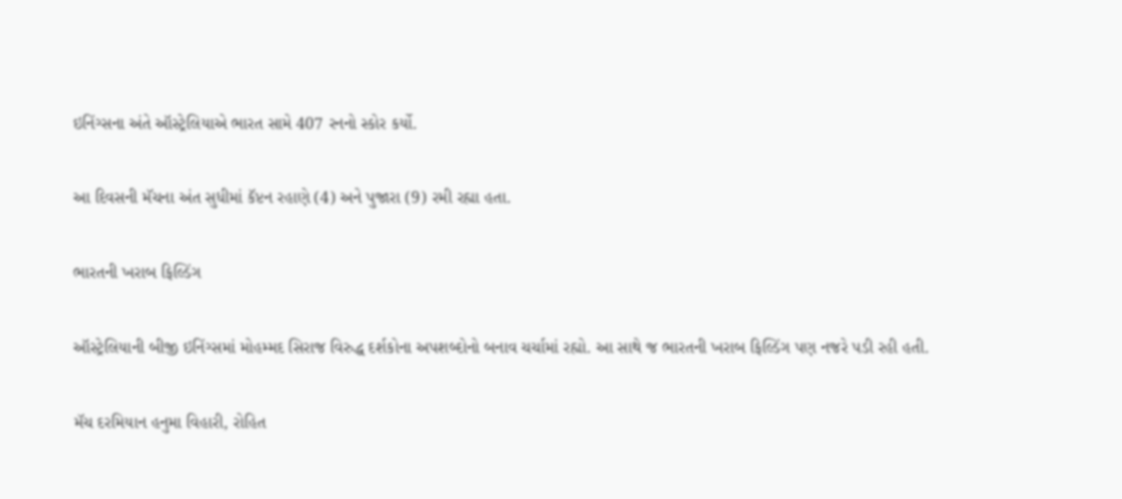ઇનિંગ્સના અંતે ઑસ્ટ્રેલિયાએ ભારત સામે 407 રનનો સ્કોર કર્યો.

આ દિવસની મૅચના અંત સુધીમાં કૅપ્ટન રહાણે (4) અને પુજારા (9) રમી રહ્યા હતા.

ભારતની ખરાબ ફિલ્ડિંગ

ઑસ્ટ્રેલિયાની બીજી ઇનિંગ્સમાં મોહમ્મદ સિરાજ વિરુદ્ધ દર્શકોના અપશબ્દોનો બનાવ ચર્ચામાં રહ્યો. આ સાથે જ ભારતની ખરાબ ફિલ્ડિંગ પણ નજરે પડી રહી હતી.

મૅચ દરમિયાન હનુમા વિહારી, રોહિત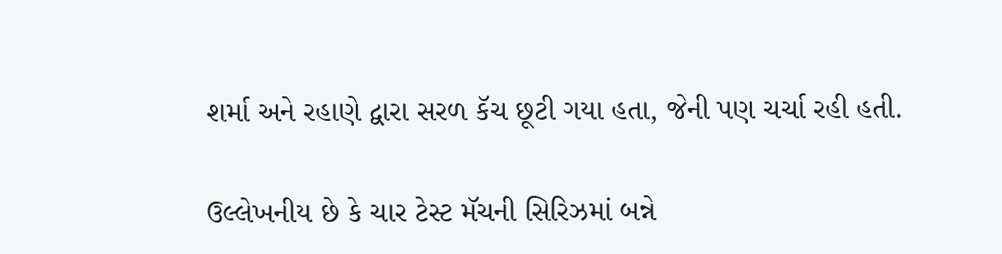શર્મા અને રહાણે દ્વારા સરળ કૅચ છૂટી ગયા હતા, જેની પણ ચર્ચા રહી હતી.

ઉલ્લેખનીય છે કે ચાર ટેસ્ટ મૅચની સિરિઝમાં બન્ને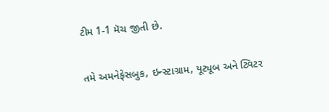ટીમ 1-1 મૅચ જીતી છે.

તમે અમનેફેસબુક, ઇન્સ્ટાગ્રામ, યૂટ્યૂબ અને ટ્વિટર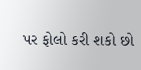પર ફોલો કરી શકો છો